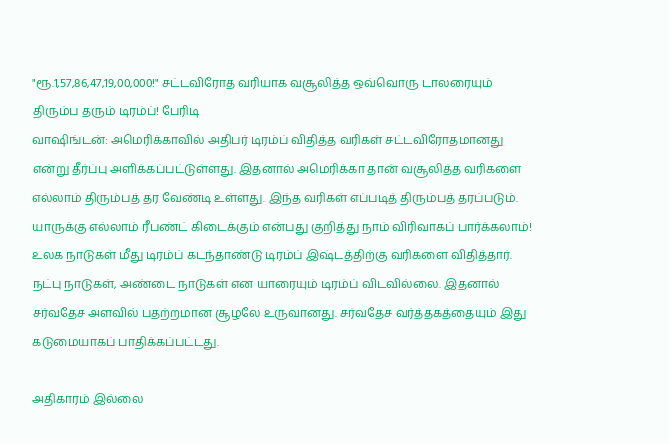"ரூ.1,57,86,47,19,00,000!" சட்டவிரோத வரியாக வசூலித்த ஒவ்வொரு டாலரையும் திரும்ப தரும் டிரம்ப்! பேரிடி
வாஷிங்டன்: அமெரிக்காவில் அதிபர் டிரம்ப் விதித்த வரிகள் சட்டவிரோதமானது என்று தீர்ப்பு அளிக்கப்பட்டுள்ளது. இதனால் அமெரிக்கா தான் வசூலித்த வரிகளை எல்லாம் திரும்பத் தர வேண்டி உள்ளது. இந்த வரிகள் எப்படித் திரும்பத் தரப்படும். யாருக்கு எல்லாம் ரீபண்ட் கிடைக்கும் என்பது குறித்து நாம் விரிவாகப் பார்க்கலாம்!
உலக நாடுகள் மீது டிரம்ப் கடந்தாண்டு டிரம்ப் இஷ்டத்திற்கு வரிகளை விதித்தார். நட்பு நாடுகள், அண்டை நாடுகள் என யாரையும் டிரம்ப் விடவில்லை. இதனால் சர்வதேச அளவில் பதற்றமான சூழலே உருவானது. சர்வதேச வர்த்தகத்தையும் இது கடுமையாகப் பாதிக்கப்பட்டது.

அதிகாரம் இல்லை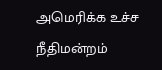அமெரிக்க உச்ச நீதிமன்றம்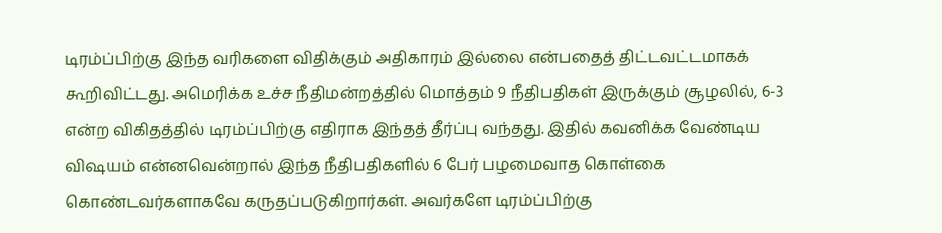டிரம்ப்பிற்கு இந்த வரிகளை விதிக்கும் அதிகாரம் இல்லை என்பதைத் திட்டவட்டமாகக் கூறிவிட்டது. அமெரிக்க உச்ச நீதிமன்றத்தில் மொத்தம் 9 நீதிபதிகள் இருக்கும் சூழலில், 6-3 என்ற விகிதத்தில் டிரம்ப்பிற்கு எதிராக இந்தத் தீர்ப்பு வந்தது. இதில் கவனிக்க வேண்டிய விஷயம் என்னவென்றால் இந்த நீதிபதிகளில் 6 பேர் பழமைவாத கொள்கை கொண்டவர்களாகவே கருதப்படுகிறார்கள். அவர்களே டிரம்ப்பிற்கு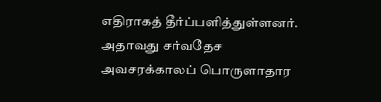எதிராகத் தீர்ப்பளித்துள்ளனர்.
அதாவது சர்வதேச அவசரக்காலப் பொருளாதார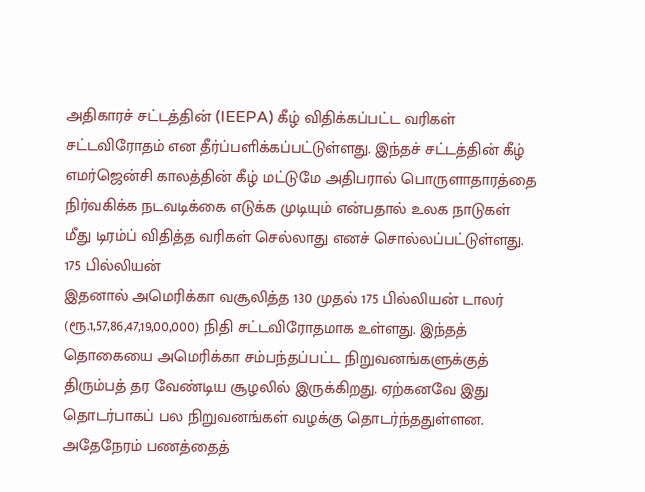அதிகாரச் சட்டத்தின் (IEEPA) கீழ் விதிக்கப்பட்ட வரிகள் சட்டவிரோதம் என தீர்ப்பளிக்கப்பட்டுள்ளது. இந்தச் சட்டத்தின் கீழ் எமர்ஜென்சி காலத்தின் கீழ் மட்டுமே அதிபரால் பொருளாதாரத்தை நிர்வகிக்க நடவடிக்கை எடுக்க முடியும் என்பதால் உலக நாடுகள் மீது டிரம்ப் விதித்த வரிகள் செல்லாது எனச் சொல்லப்பட்டுள்ளது.
175 பில்லியன்
இதனால் அமெரிக்கா வசூலித்த 130 முதல் 175 பில்லியன் டாலர் (ரூ.1,57,86,47,19,00,000) நிதி சட்டவிரோதமாக உள்ளது. இந்தத் தொகையை அமெரிக்கா சம்பந்தப்பட்ட நிறுவனங்களுக்குத் திரும்பத் தர வேண்டிய சூழலில் இருக்கிறது. ஏற்கனவே இது தொடர்பாகப் பல நிறுவனங்கள் வழக்கு தொடர்ந்ததுள்ளன. அதேநேரம் பணத்தைத்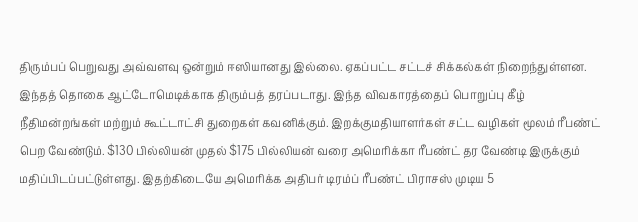திரும்பப் பெறுவது அவ்வளவு ஒன்றும் ஈஸியானது இல்லை. ஏகப்பட்ட சட்டச் சிக்கல்கள் நிறைந்துள்ளன.
இந்தத் தொகை ஆட்டோமெடிக்காக திரும்பத் தரப்படாது. இந்த விவகாரத்தைப் பொறுப்பு கீழ் நீதிமன்றங்கள் மற்றும் கூட்டாட்சி துறைகள் கவனிக்கும். இறக்குமதியாளர்கள் சட்ட வழிகள் மூலம் ரீபண்ட் பெற வேண்டும். $130 பில்லியன் முதல் $175 பில்லியன் வரை அமெரிக்கா ரீபண்ட் தர வேண்டி இருக்கும் மதிப்பிடப்பட்டுள்ளது. இதற்கிடையே அமெரிக்க அதிபர் டிரம்ப் ரீபண்ட் பிராசஸ் முடிய 5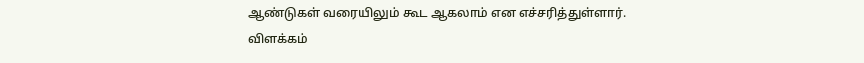ஆண்டுகள் வரையிலும் கூட ஆகலாம் என எச்சரித்துள்ளார்.
விளக்கம்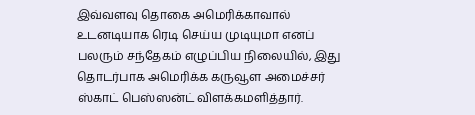இவ்வளவு தொகை அமெரிக்காவால் உடனடியாக ரெடி செய்ய முடியுமா எனப் பலரும் சந்தேகம் எழுப்பிய நிலையில், இது தொடர்பாக அமெரிக்க கருவூள அமைச்சர் ஸ்காட் பெஸ்ஸன்ட் விளக்கமளித்தார்.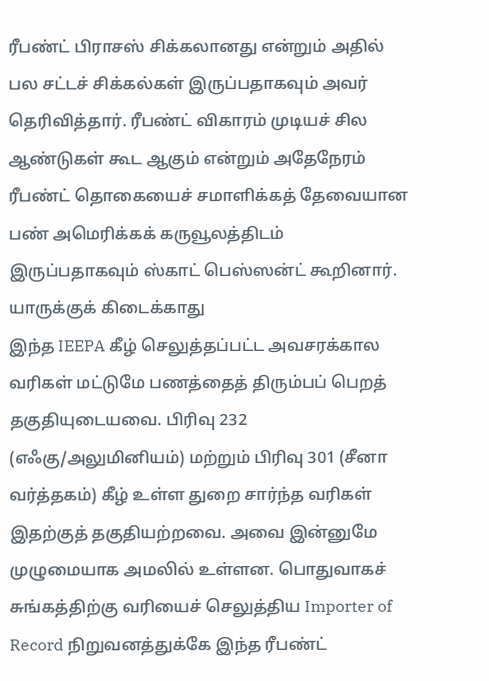ரீபண்ட் பிராசஸ் சிக்கலானது என்றும் அதில் பல சட்டச் சிக்கல்கள் இருப்பதாகவும் அவர் தெரிவித்தார். ரீபண்ட் விகாரம் முடியச் சில ஆண்டுகள் கூட ஆகும் என்றும் அதேநேரம் ரீபண்ட் தொகையைச் சமாளிக்கத் தேவையான பண் அமெரிக்கக் கருவூலத்திடம் இருப்பதாகவும் ஸ்காட் பெஸ்ஸன்ட் கூறினார்.
யாருக்குக் கிடைக்காது
இந்த IEEPA கீழ் செலுத்தப்பட்ட அவசரக்கால வரிகள் மட்டுமே பணத்தைத் திரும்பப் பெறத் தகுதியுடையவை. பிரிவு 232 (எஃகு/அலுமினியம்) மற்றும் பிரிவு 301 (சீனா வர்த்தகம்) கீழ் உள்ள துறை சார்ந்த வரிகள் இதற்குத் தகுதியற்றவை. அவை இன்னுமே முழுமையாக அமலில் உள்ளன. பொதுவாகச் சுங்கத்திற்கு வரியைச் செலுத்திய Importer of Record நிறுவனத்துக்கே இந்த ரீபண்ட்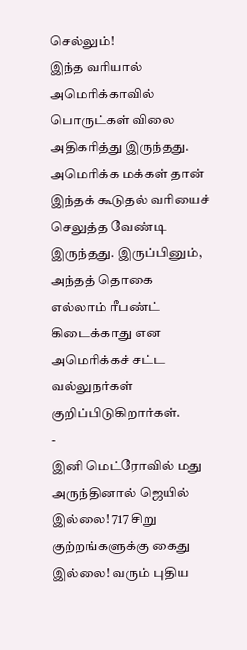செல்லும்!
இந்த வரியால் அமெரிக்காவில் பொருட்கள் விலை அதிகரித்து இருந்தது. அமெரிக்க மக்கள் தான் இந்தக் கூடுதல் வரியைச் செலுத்த வேண்டி இருந்தது. இருப்பினும், அந்தத் தொகை எல்லாம் ரீபண்ட் கிடைக்காது என அமெரிக்கச் சட்ட வல்லுநர்கள் குறிப்பிடுகிறார்கள்.
-
இனி மெட்ரோவில் மது அருந்தினால் ஜெயில் இல்லை! 717 சிறு குற்றங்களுக்கு கைது இல்லை! வரும் புதிய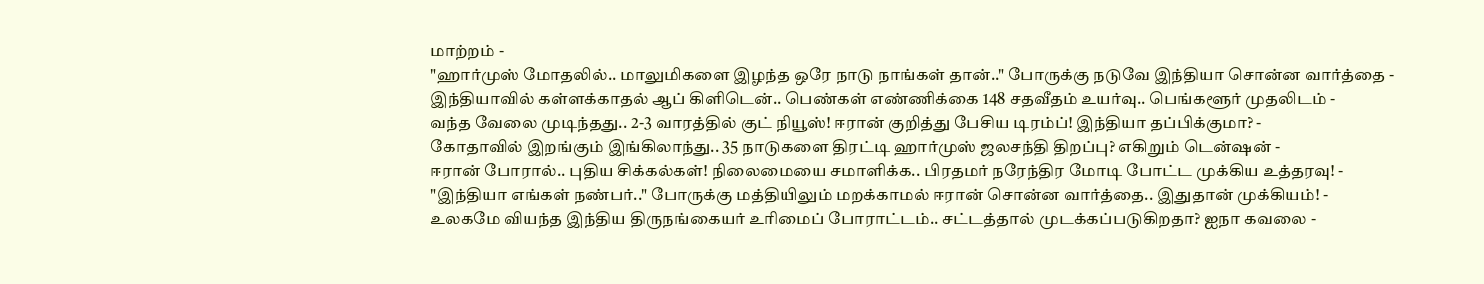மாற்றம் -
"ஹார்முஸ் மோதலில்.. மாலுமிகளை இழந்த ஒரே நாடு நாங்கள் தான்.." போருக்கு நடுவே இந்தியா சொன்ன வார்த்தை -
இந்தியாவில் கள்ளக்காதல் ஆப் கிளிடென்.. பெண்கள் எண்ணிக்கை 148 சதவீதம் உயர்வு.. பெங்களூர் முதலிடம் -
வந்த வேலை முடிந்தது.. 2-3 வாரத்தில் குட் நியூஸ்! ஈரான் குறித்து பேசிய டிரம்ப்! இந்தியா தப்பிக்குமா? -
கோதாவில் இறங்கும் இங்கிலாந்து.. 35 நாடுகளை திரட்டி ஹார்முஸ் ஜலசந்தி திறப்பு? எகிறும் டென்ஷன் -
ஈரான் போரால்.. புதிய சிக்கல்கள்! நிலைமையை சமாளிக்க.. பிரதமர் நரேந்திர மோடி போட்ட முக்கிய உத்தரவு! -
"இந்தியா எங்கள் நண்பர்.." போருக்கு மத்தியிலும் மறக்காமல் ஈரான் சொன்ன வார்த்தை.. இதுதான் முக்கியம்! -
உலகமே வியந்த இந்திய திருநங்கையர் உரிமைப் போராட்டம்.. சட்டத்தால் முடக்கப்படுகிறதா? ஐநா கவலை -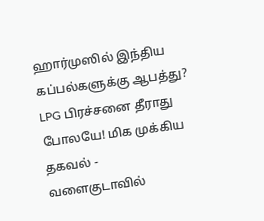ஹார்முஸில் இந்திய கப்பல்களுக்கு ஆபத்து? LPG பிரச்சனை தீராது போலயே! மிக முக்கிய தகவல் -
வளைகுடாவில்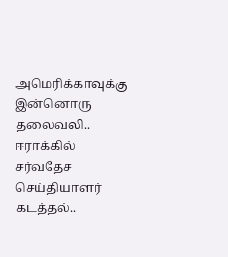அமெரிக்காவுக்கு இன்னொரு தலைவலி.. ஈராக்கில் சர்வதேச செய்தியாளர் கடத்தல்..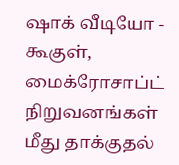ஷாக் வீடியோ -
கூகுள், மைக்ரோசாப்ட் நிறுவனங்கள் மீது தாக்குதல்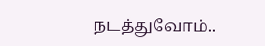நடத்துவோம்..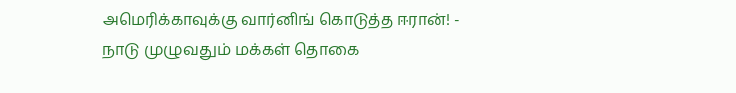அமெரிக்காவுக்கு வார்னிங் கொடுத்த ஈரான்! -
நாடு முழுவதும் மக்கள் தொகை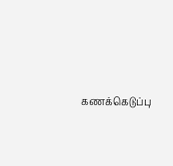கணக்கெடுப்பு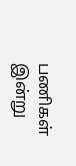பணிகள் இன்று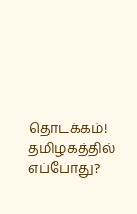தொடக்கம்! தமிழகத்தில் எப்போது?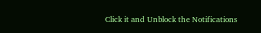Click it and Unblock the Notifications